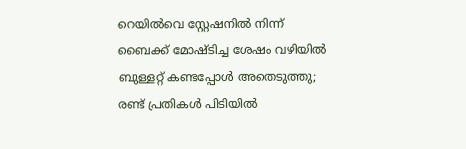റെയിൽവെ സ്റ്റേഷനിൽ നിന്ന് ബൈക്ക് മോഷ്ടിച്ച ശേഷം വഴിയിൽ ബുള്ളറ്റ് കണ്ടപ്പോള്‍ അതെടുത്തു; രണ്ട് പ്രതികൾ പിടിയിൽ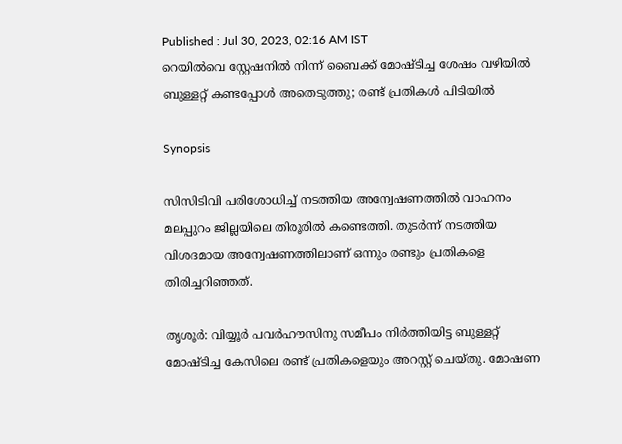Published : Jul 30, 2023, 02:16 AM IST
റെയിൽവെ സ്റ്റേഷനിൽ നിന്ന് ബൈക്ക് മോഷ്ടിച്ച ശേഷം വഴിയിൽ ബുള്ളറ്റ് കണ്ടപ്പോള്‍ അതെടുത്തു; രണ്ട് പ്രതികൾ പിടിയിൽ

Synopsis

സിസിടിവി പരിശോധിച്ച് നടത്തിയ അന്വേഷണത്തില്‍ വാഹനം മലപ്പുറം ജില്ലയിലെ തിരൂരില്‍ കണ്ടെത്തി. തുടര്‍ന്ന് നടത്തിയ വിശദമായ അന്വേഷണത്തിലാണ് ഒന്നും രണ്ടും പ്രതികളെ തിരിച്ചറിഞ്ഞത്.

തൃശൂര്‍: വിയ്യൂര്‍ പവര്‍ഹൗസിനു സമീപം നിര്‍ത്തിയിട്ട ബുള്ളറ്റ് മോഷ്ടിച്ച കേസിലെ രണ്ട് പ്രതികളെയും അറസ്റ്റ് ചെയ്തു. മോഷണ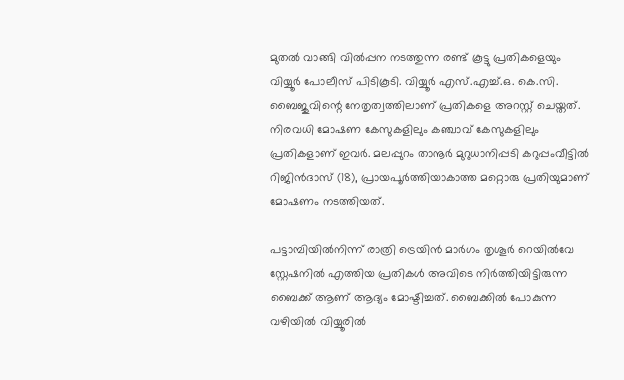മുതല്‍ വാങ്ങി വില്‍പ്പന നടത്തുന്ന രണ്ട് കൂട്ടു പ്രതികളെയും വിയ്യൂര്‍ പോലീസ് പിടികൂടി. വിയ്യൂര്‍ എസ്.എച്ച്.ഒ. കെ.സി. ബൈജുവിന്റെ നേതൃത്വത്തിലാണ് പ്രതികളെ അറസ്റ്റ് ചെയ്തത്. നിരവധി മോഷണ കേസുകളിലും കഞ്ചാവ് കേസുകളിലും പ്രതികളാണ് ഇവര്‍. മലപ്പുറം താനൂര്‍ മുറുധാനിപ്പടി കറുപ്പംവീട്ടില്‍ റിജിന്‍ദാസ് (18), പ്രായപൂര്‍ത്തിയാകാത്ത മറ്റൊരു പ്രതിയുമാണ് മോഷണം നടത്തിയത്.

പട്ടാമ്പിയില്‍നിന്ന് രാത്രി ട്രെയിന്‍ മാര്‍ഗം തൃശൂര്‍ റെയില്‍വേ സ്റ്റേഷനില്‍ എത്തിയ പ്രതികള്‍ അവിടെ നിര്‍ത്തിയിട്ടിരുന്ന ബൈക്ക് ആണ് ആദ്യം മോഷ്ടിച്ചത്. ബൈക്കില്‍ പോകുന്ന വഴിയില്‍ വിയ്യൂരില്‍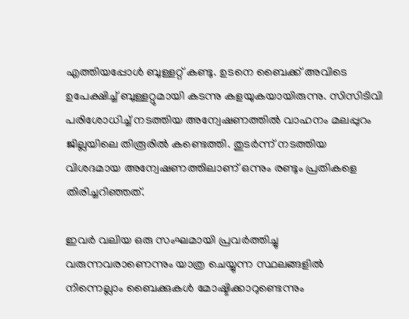എത്തിയപ്പോള്‍ ബുള്ളറ്റ് കണ്ടു. ഉടനെ ബൈക്ക് അവിടെ ഉപേക്ഷിച്ച് ബുള്ളറ്റുമായി കടന്നു കളയുകയായിരുന്നു. സിസിടിവി പരിശോധിച്ച് നടത്തിയ അന്വേഷണത്തില്‍ വാഹനം മലപ്പുറം ജില്ലയിലെ തിരൂരില്‍ കണ്ടെത്തി. തുടര്‍ന്ന് നടത്തിയ വിശദമായ അന്വേഷണത്തിലാണ് ഒന്നും രണ്ടും പ്രതികളെ തിരിച്ചറിഞ്ഞത്.

ഇവര്‍ വലിയ ഒരു സംഘമായി പ്രവര്‍ത്തിച്ചു വരുന്നവരാണെന്നും യാത്ര ചെയ്യുന്ന സ്ഥലങ്ങളില്‍ നിന്നെല്ലാം ബൈക്കുകള്‍ മോഷ്ടിക്കാറുണ്ടെന്നും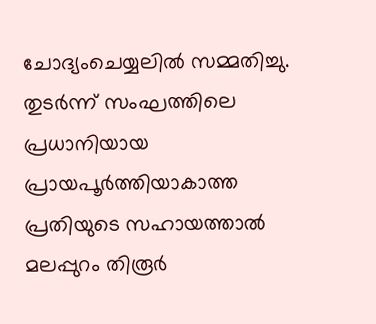ചോദ്യംചെയ്യലില്‍ സമ്മതിച്ചു. തുടര്‍ന്ന് സംഘത്തിലെ പ്രധാനിയായ പ്രായപൂര്‍ത്തിയാകാത്ത പ്രതിയുടെ സഹായത്താല്‍ മലപ്പുറം തിരൂര്‍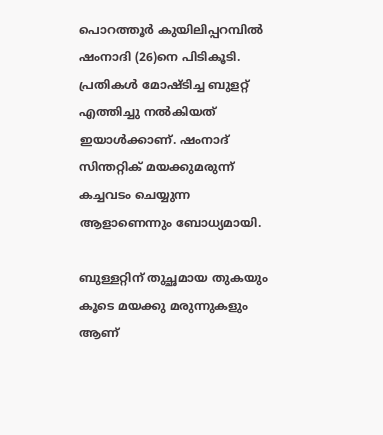പൊറത്തൂര്‍ കുയിലിപ്പറമ്പില്‍ ഷംനാദി (26)നെ പിടികൂടി. പ്രതികള്‍ മോഷ്ടിച്ച ബുളറ്റ് എത്തിച്ചു നല്‍കിയത് ഇയാള്‍ക്കാണ്. ഷംനാദ് സിന്തറ്റിക് മയക്കുമരുന്ന് കച്ചവടം ചെയ്യുന്ന ആളാണെന്നും ബോധ്യമായി.

ബുള്ളറ്റിന് തുച്ഛമായ തുകയും കൂടെ മയക്കു മരുന്നുകളും ആണ്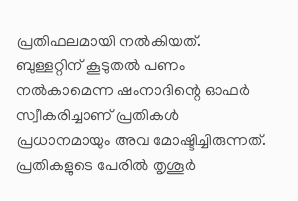പ്രതിഫലമായി നല്‍കിയത്. ബുള്ളറ്റിന് കൂടുതല്‍ പണം നല്‍കാമെന്ന ഷംനാദിന്റെ ഓഫര്‍ സ്വീകരിച്ചാണ് പ്രതികള്‍ പ്രധാനമായും അവ മോഷ്ടിച്ചിരുന്നത്. പ്രതികളുടെ പേരില്‍ തൃശൂര്‍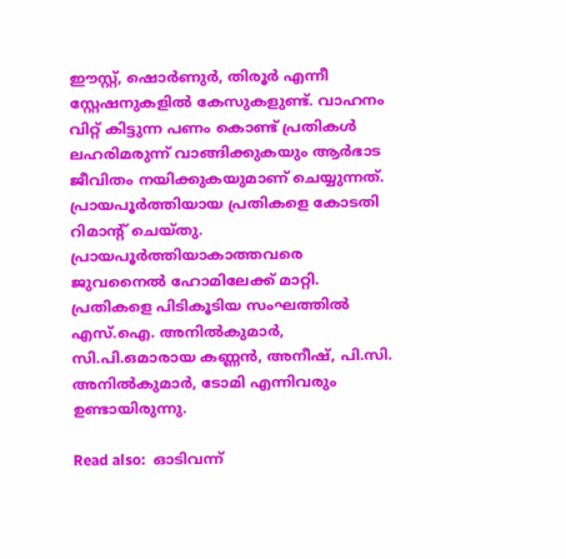ഈസ്റ്റ്, ഷൊര്‍ണുര്‍, തിരൂര്‍ എന്നീ സ്റ്റേഷനുകളില്‍ കേസുകളുണ്ട്. വാഹനം വിറ്റ് കിട്ടുന്ന പണം കൊണ്ട് പ്രതികള്‍ ലഹരിമരുന്ന് വാങ്ങിക്കുകയും ആര്‍ഭാട ജീവിതം നയിക്കുകയുമാണ് ചെയ്യുന്നത്. പ്രായപൂര്‍ത്തിയായ പ്രതികളെ കോടതി റിമാന്റ് ചെയ്തു. പ്രായപൂര്‍ത്തിയാകാത്തവരെ ജുവനൈല്‍ ഹോമിലേക്ക് മാറ്റി. പ്രതികളെ പിടികൂടിയ സംഘത്തില്‍ എസ്.ഐ. അനില്‍കുമാര്‍, സി.പി.ഒമാരായ കണ്ണന്‍, അനീഷ്, പി.സി. അനില്‍കുമാര്‍, ടോമി എന്നിവരും ഉണ്ടായിരുന്നു.

Read also:  ഓടിവന്ന്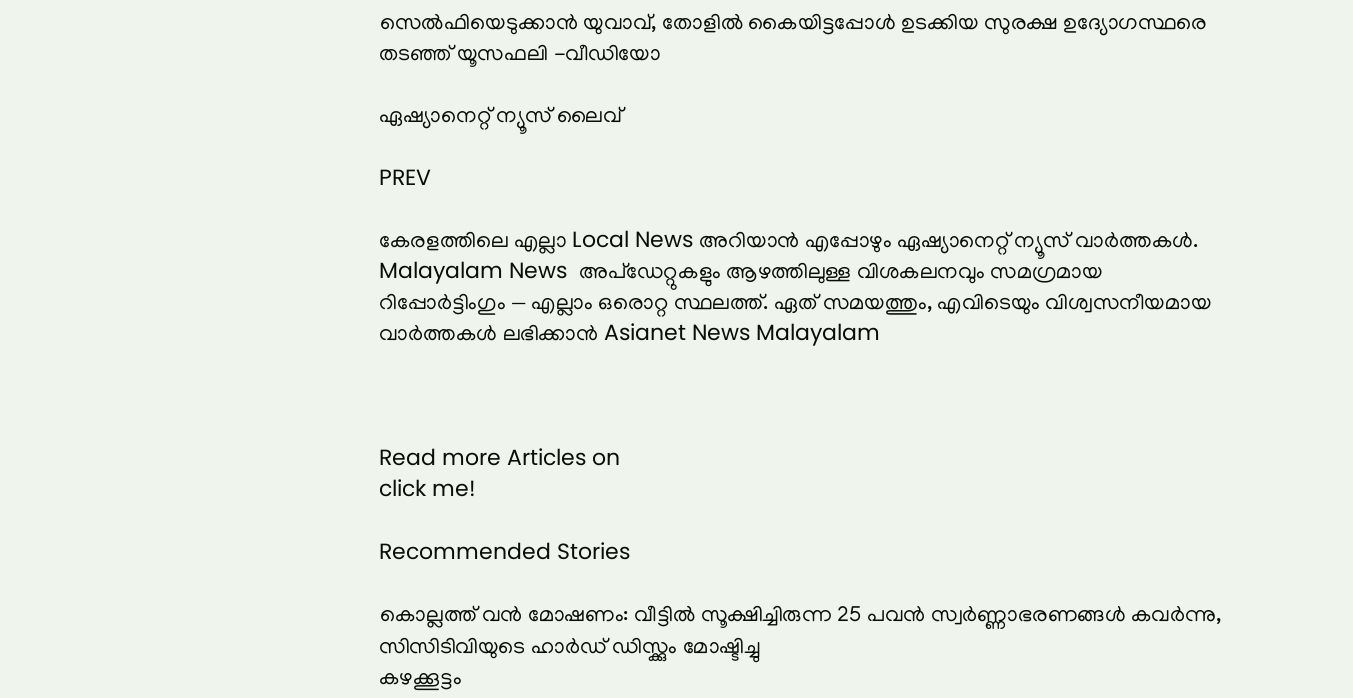സെൽഫിയെടുക്കാൻ യുവാവ്, തോളിൽ കൈയിട്ടപ്പോൾ ഉടക്കിയ സുരക്ഷ ഉദ്യോഗസ്ഥരെ തടഞ്ഞ് യൂസഫലി -വീഡിയോ

ഏഷ്യാനെറ്റ് ന്യൂസ് ലൈവ്

PREV

കേരളത്തിലെ എല്ലാ Local News അറിയാൻ എപ്പോഴും ഏഷ്യാനെറ്റ് ന്യൂസ് വാർത്തകൾ. Malayalam News  അപ്‌ഡേറ്റുകളും ആഴത്തിലുള്ള വിശകലനവും സമഗ്രമായ റിപ്പോർട്ടിംഗും — എല്ലാം ഒരൊറ്റ സ്ഥലത്ത്. ഏത് സമയത്തും, എവിടെയും വിശ്വസനീയമായ വാർത്തകൾ ലഭിക്കാൻ Asianet News Malayalam



Read more Articles on
click me!

Recommended Stories

കൊല്ലത്ത് വൻ മോഷണം: വീട്ടിൽ സൂക്ഷിച്ചിരുന്ന 25 പവൻ സ്വർണ്ണാഭരണങ്ങൾ കവർന്നു, സിസിടിവിയുടെ ഹാർഡ് ഡിസ്ക്കും മോഷ്ടിച്ചു
കഴക്കൂട്ടം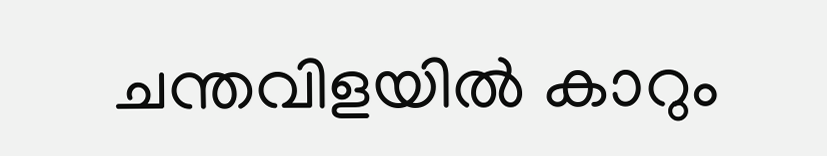ചന്തവിളയിൽ കാറും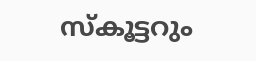സ്കൂട്ടറും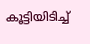കൂട്ടിയിടിച്ച്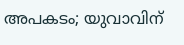അപകടം; യുവാവിന്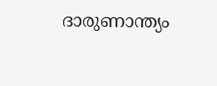ദാരുണാന്ത്യം